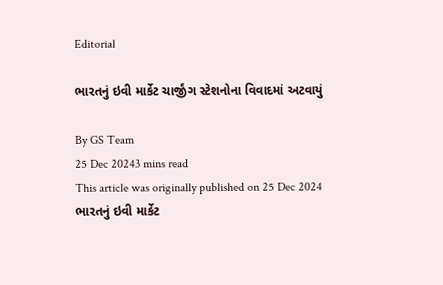Editorial

ભારતનું ઇવી માર્કેટ ચાર્જીંગ સ્ટેશનોના વિવાદમાં અટવાયું

By GS Team
25 Dec 20243 mins read
This article was originally published on 25 Dec 2024
ભારતનું ઇવી માર્કેટ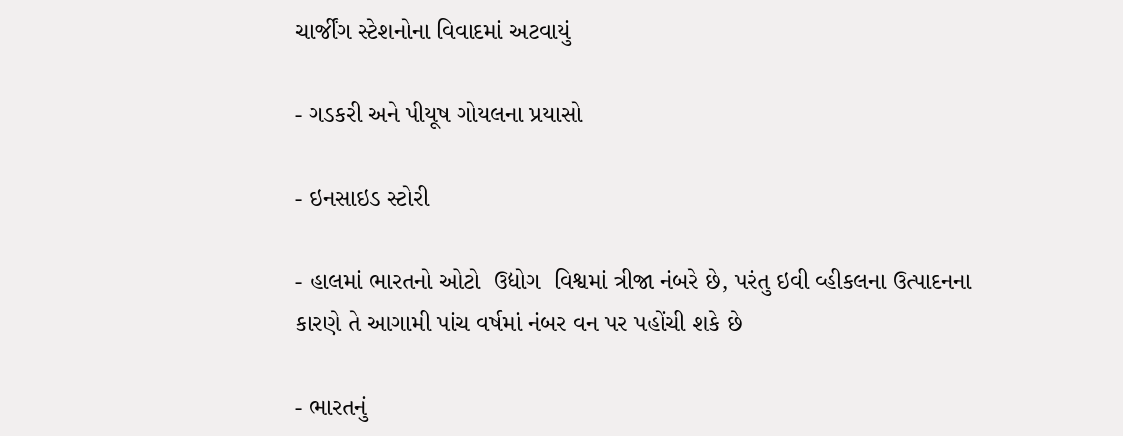ચાર્જીંગ સ્ટેશનોના વિવાદમાં અટવાયું

- ગડકરી અને પીયૂષ ગોયલના પ્રયાસો

- ઇનસાઇડ સ્ટોરી

- હાલમાં ભારતનો ઓટો  ઉદ્યોગ  વિશ્વમાં ત્રીજા નંબરે છે, પરંતુ ઇવી વ્હીકલના ઉત્પાદનના કારણે તે આગામી પાંચ વર્ષમાં નંબર વન પર પહોંચી શકે છે

- ભારતનું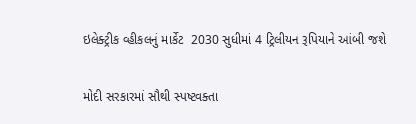ઇલેક્ટ્રીક વ્હીકલનું માર્કેટ  2030 સુધીમાં 4 ટ્રિલીયન રૂપિયાને આંબી જશે

મોદી સરકારમાં સૌથી સ્પષ્ટવક્તા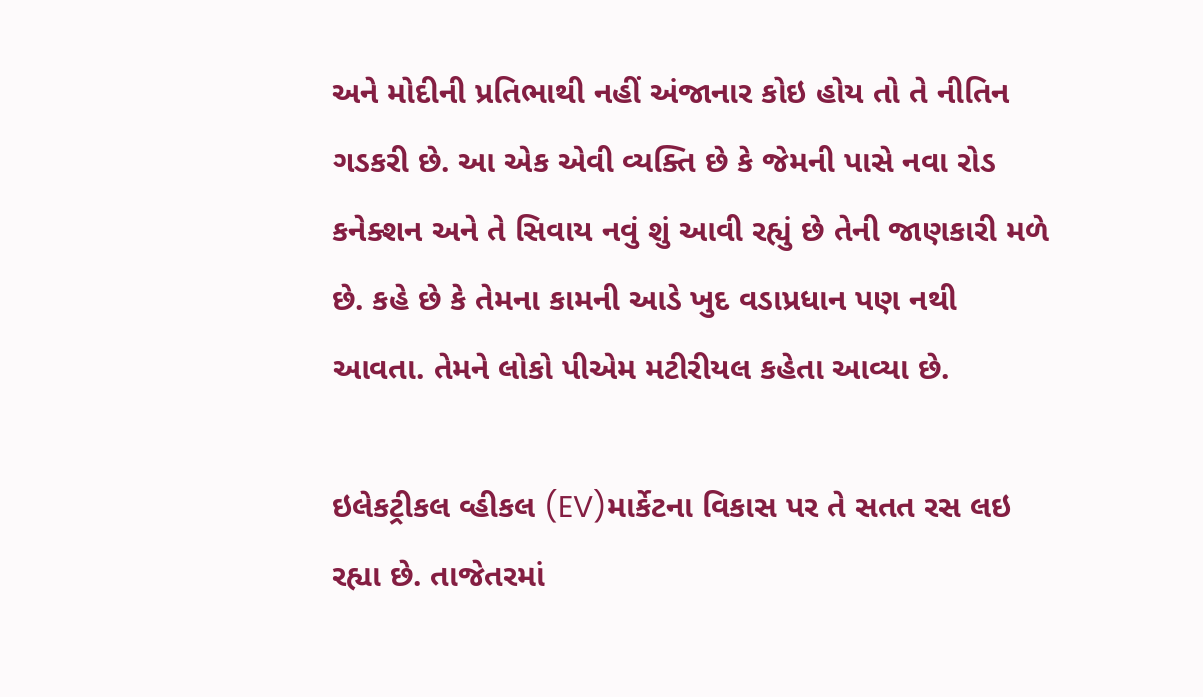અને મોદીની પ્રતિભાથી નહીં અંજાનાર કોઇ હોય તો તે નીતિન ગડકરી છે. આ એક એવી વ્યક્તિ છે કે જેમની પાસે નવા રોડ કનેક્શન અને તે સિવાય નવું શું આવી રહ્યું છે તેની જાણકારી મળે છે. કહે છે કે તેમના કામની આડે ખુદ વડાપ્રધાન પણ નથી આવતા. તેમને લોકો પીએમ મટીરીયલ કહેતા આવ્યા છે.

ઇલેકટ્રીકલ વ્હીકલ (EV)માર્કેટના વિકાસ પર તે સતત રસ લઇ રહ્યા છે. તાજેતરમાં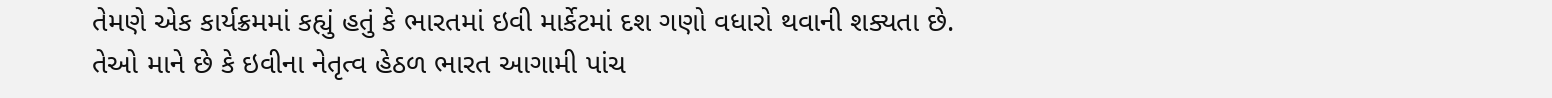તેમણે એક કાર્યક્રમમાં કહ્યું હતું કે ભારતમાં ઇવી માર્કેટમાં દશ ગણો વધારો થવાની શક્યતા છે. તેઓ માને છે કે ઇવીના નેતૃત્વ હેઠળ ભારત આગામી પાંચ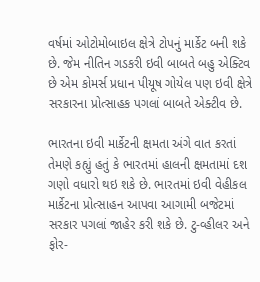વર્ષમાં ઓટોમોબાઇલ ક્ષેત્રે ટોપનું માર્કેટ બની શકે છે. જેમ નીતિન ગડકરી ઇવી બાબતે બહુ એક્ટિવ છે એમ કોમર્સ પ્રધાન પીયૂષ ગોયેલ પણ ઇવી ક્ષેત્રે સરકારના પ્રોત્સાહક પગલાં બાબતે એક્ટીવ છે.

ભારતના ઇવી માર્કેટની ક્ષમતા અંગે વાત કરતાં તેમણે કહ્યું હતું કે ભારતમાં હાલની ક્ષમતામાં દશ ગણો વધારો થઇ શકે છે. ભારતમાં ઇવી વેહીકલ માર્કેટના પ્રોત્સાહન આપવા આગામી બજેટમાં સરકાર પગલાં જાહેર કરી શકે છે. ટુ-વ્હીલર અને ફોર-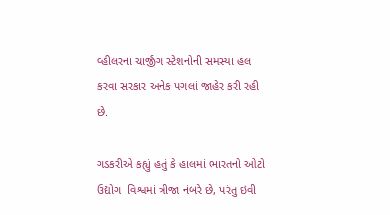વ્હીલરના ચાર્જીંગ સ્ટેશનોની સમસ્યા હલ કરવા સરકાર અનેક પગલાં જાહેર કરી રહી છે.

ગડકરીએ કહ્યું હતું કે હાલમાં ભારતનો ઓટો  ઉદ્યોગ  વિશ્વમાં ત્રીજા નંબરે છે, પરંતુ ઇવી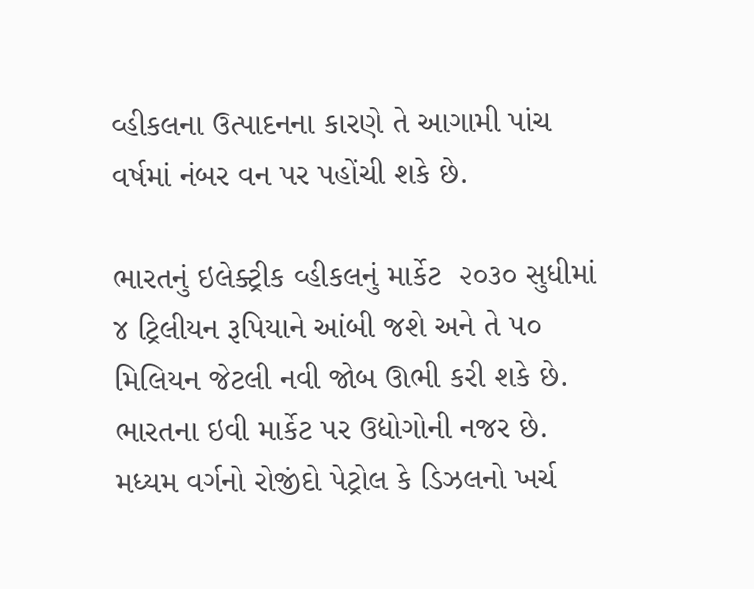વ્હીકલના ઉત્પાદનના કારણે તે આગામી પાંચ વર્ષમાં નંબર વન પર પહોંચી શકે છે.

ભારતનું ઇલેક્ટ્રીક વ્હીકલનું માર્કેટ  ૨૦૩૦ સુધીમાં ૪ ટ્રિલીયન રૂપિયાને આંબી જશે અને તે ૫૦ મિલિયન જેટલી નવી જોબ ઊભી કરી શકે છે. ભારતના ઇવી માર્કેટ પર ઉદ્યોગોની નજર છે. મધ્યમ વર્ગનો રોજીંદો પેટ્રોલ કે ડિઝલનો ખર્ચ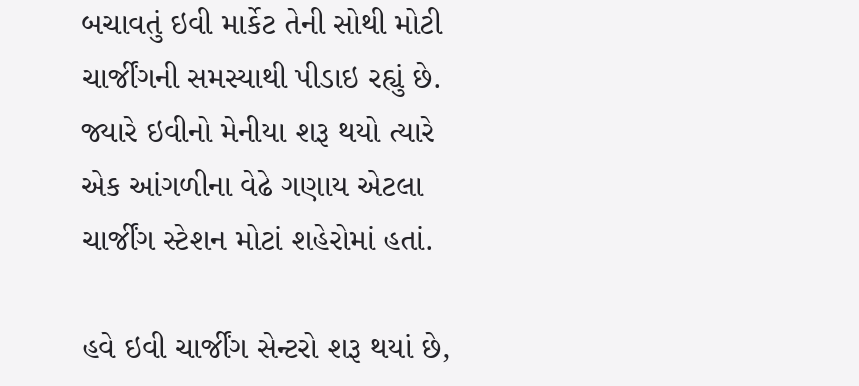બચાવતું ઇવી માર્કેટ તેની સોથી મોટી ચાર્જીંગની સમસ્યાથી પીડાઇ રહ્યું છે. જ્યારે ઇવીનો મેનીયા શરૂ થયો ત્યારે એક આંગળીના વેઢે ગણાય એટલા ચાર્જીંગ સ્ટેશન મોટાં શહેરોમાં હતાં.

હવે ઇવી ચાર્જીંગ સેન્ટરો શરૂ થયાં છે,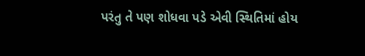પરંતુ તે પણ શોધવા પડે એવી સ્થિતિમાં હોય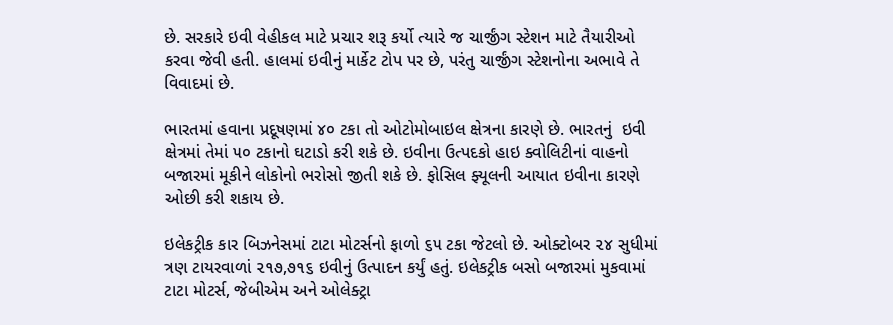છે. સરકારે ઇવી વેહીકલ માટે પ્રચાર શરૂ કર્યો ત્યારે જ ચાર્જીંગ સ્ટેશન માટે તૈયારીઓ કરવા જેવી હતી. હાલમાં ઇવીનું માર્કેટ ટોપ પર છે, પરંતુ ચાર્જીંગ સ્ટેશનોના અભાવે તે વિવાદમાં છે.

ભારતમાં હવાના પ્રદૂષણમાં ૪૦ ટકા તો ઓટોમોબાઇલ ક્ષેત્રના કારણે છે. ભારતનું  ઇવી ક્ષેત્રમાં તેમાં ૫૦ ટકાનો ઘટાડો કરી શકે છે. ઇવીના ઉત્પદકો હાઇ ક્વોલિટીનાં વાહનો બજારમાં મૂકીને લોકોનો ભરોસો જીતી શકે છે. ફોસિલ ફ્યૂલની આયાત ઇવીના કારણે ઓછી કરી શકાય છે.

ઇલેકટ્રીક કાર બિઝનેસમાં ટાટા મોટર્સનો ફાળો ૬૫ ટકા જેટલો છે. ઓક્ટોબર ૨૪ સુધીમાં ત્રણ ટાયરવાળાં ૨૧૭,૭૧૬ ઇવીનું ઉત્પાદન કર્યું હતું. ઇલેકટ્રીક બસો બજારમાં મુકવામાં ટાટા મોટર્સ, જેબીએમ અને ઓલેક્ટ્રા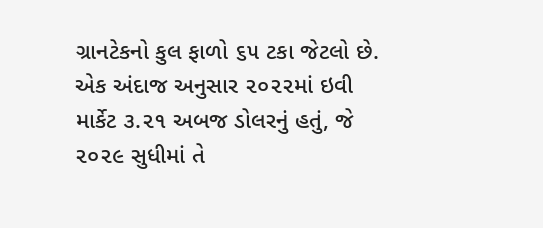ગ્રાનટેકનો કુલ ફાળો ૬૫ ટકા જેટલો છે. એક અંદાજ અનુસાર ૨૦૨૨માં ઇવી માર્કેટ ૩.૨૧ અબજ ડોલરનું હતું, જે ૨૦૨૯ સુધીમાં તે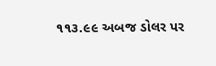૧૧૩.૯૯ અબજ ડોલર પર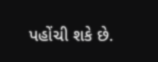પહોંચી શકે છે.